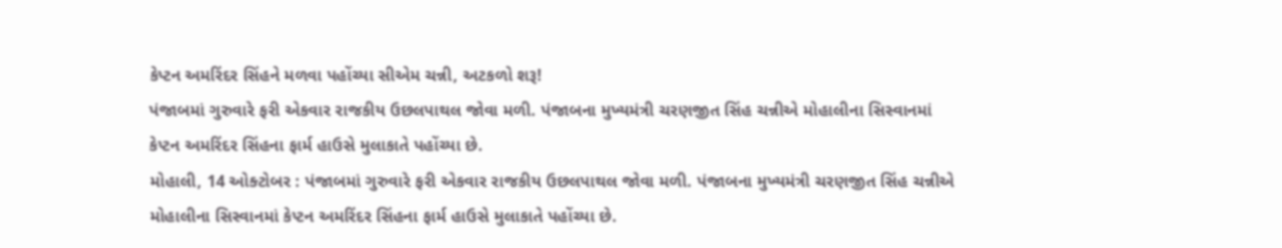કેપ્ટન અમરિંદર સિંહને મળવા પહોંચ્યા સીએમ ચન્ની, અટકળો શરૂ!
પંજાબમાં ગુરુવારે ફરી એકવાર રાજકીય ઉછલપાથલ જોવા મળી. પંજાબના મુખ્યમંત્રી ચરણજીત સિંહ ચન્નીએ મોહાલીના સિસ્વાનમાં કેપ્ટન અમરિંદર સિંહના ફાર્મ હાઉસે મુલાકાતે પહોંચ્યા છે.
મોહાલી, 14 ઓક્ટોબર : પંજાબમાં ગુરુવારે ફરી એકવાર રાજકીય ઉછલપાથલ જોવા મળી. પંજાબના મુખ્યમંત્રી ચરણજીત સિંહ ચન્નીએ મોહાલીના સિસ્વાનમાં કેપ્ટન અમરિંદર સિંહના ફાર્મ હાઉસે મુલાકાતે પહોંચ્યા છે.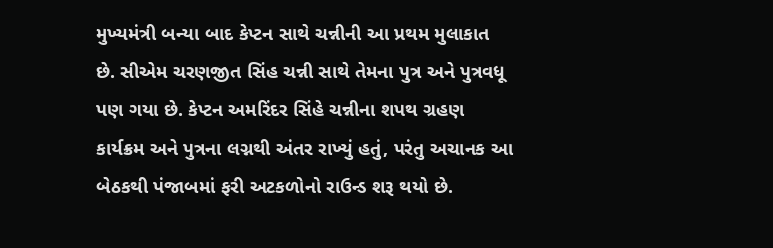મુખ્યમંત્રી બન્યા બાદ કેપ્ટન સાથે ચન્નીની આ પ્રથમ મુલાકાત છે. સીએમ ચરણજીત સિંહ ચન્ની સાથે તેમના પુત્ર અને પુત્રવધૂ પણ ગયા છે. કેપ્ટન અમરિંદર સિંહે ચન્નીના શપથ ગ્રહણ કાર્યક્રમ અને પુત્રના લગ્નથી અંતર રાખ્યું હતું, પરંતુ અચાનક આ બેઠકથી પંજાબમાં ફરી અટકળોનો રાઉન્ડ શરૂ થયો છે.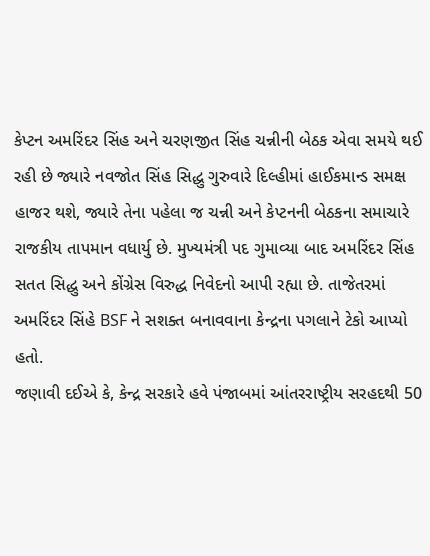કેપ્ટન અમરિંદર સિંહ અને ચરણજીત સિંહ ચન્નીની બેઠક એવા સમયે થઈ રહી છે જ્યારે નવજોત સિંહ સિદ્ધુ ગુરુવારે દિલ્હીમાં હાઈકમાન્ડ સમક્ષ હાજર થશે, જ્યારે તેના પહેલા જ ચન્ની અને કેપ્ટનની બેઠકના સમાચારે રાજકીય તાપમાન વધાર્યુ છે. મુખ્યમંત્રી પદ ગુમાવ્યા બાદ અમરિંદર સિંહ સતત સિદ્ધુ અને કોંગ્રેસ વિરુદ્ધ નિવેદનો આપી રહ્યા છે. તાજેતરમાં અમરિંદર સિંહે BSF ને સશક્ત બનાવવાના કેન્દ્રના પગલાને ટેકો આપ્યો હતો.
જણાવી દઈએ કે, કેન્દ્ર સરકારે હવે પંજાબમાં આંતરરાષ્ટ્રીય સરહદથી 50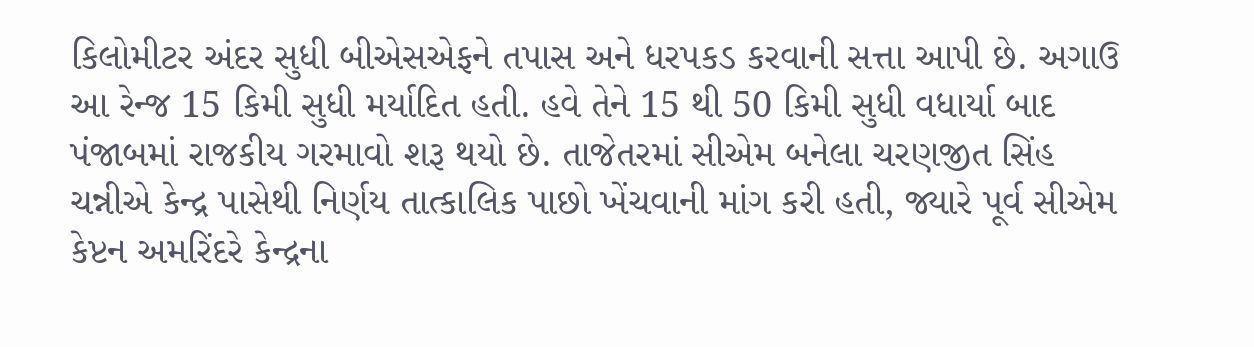કિલોમીટર અંદર સુધી બીએસએફને તપાસ અને ધરપકડ કરવાની સત્તા આપી છે. અગાઉ આ રેન્જ 15 કિમી સુધી મર્યાદિત હતી. હવે તેને 15 થી 50 કિમી સુધી વધાર્યા બાદ પંજાબમાં રાજકીય ગરમાવો શરૂ થયો છે. તાજેતરમાં સીએમ બનેલા ચરણજીત સિંહ ચન્નીએ કેન્દ્ર પાસેથી નિર્ણય તાત્કાલિક પાછો ખેંચવાની માંગ કરી હતી, જ્યારે પૂર્વ સીએમ કેપ્ટન અમરિંદરે કેન્દ્રના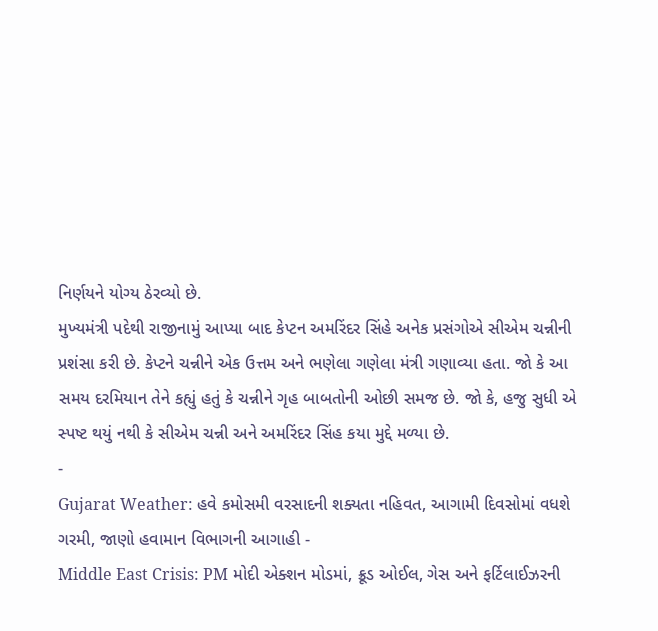નિર્ણયને યોગ્ય ઠેરવ્યો છે.
મુખ્યમંત્રી પદેથી રાજીનામું આપ્યા બાદ કેપ્ટન અમરિંદર સિંહે અનેક પ્રસંગોએ સીએમ ચન્નીની પ્રશંસા કરી છે. કેપ્ટને ચન્નીને એક ઉત્તમ અને ભણેલા ગણેલા મંત્રી ગણાવ્યા હતા. જો કે આ સમય દરમિયાન તેને કહ્યું હતું કે ચન્નીને ગૃહ બાબતોની ઓછી સમજ છે. જો કે, હજુ સુધી એ સ્પષ્ટ થયું નથી કે સીએમ ચન્ની અને અમરિંદર સિંહ કયા મુદ્દે મળ્યા છે.
-
Gujarat Weather: હવે કમોસમી વરસાદની શક્યતા નહિવત, આગામી દિવસોમાં વધશે ગરમી, જાણો હવામાન વિભાગની આગાહી -
Middle East Crisis: PM મોદી એક્શન મોડમાં, ક્રૂડ ઓઈલ, ગેસ અને ફર્ટિલાઈઝરની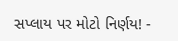સપ્લાય પર મોટો નિર્ણય! -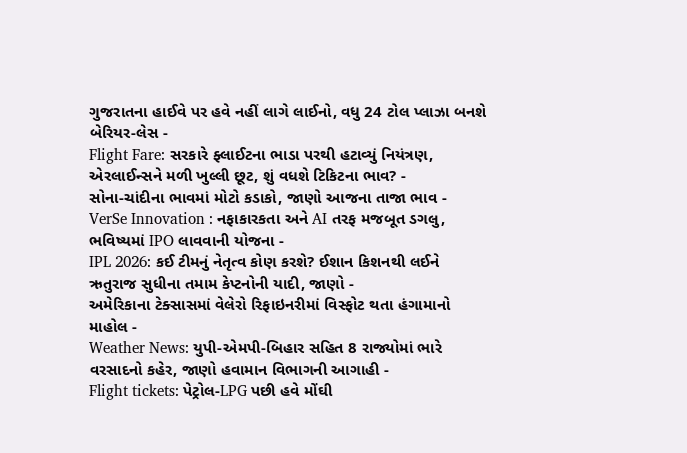ગુજરાતના હાઈવે પર હવે નહીં લાગે લાઈનો, વધુ 24 ટોલ પ્લાઝા બનશે બેરિયર-લેસ -
Flight Fare: સરકારે ફ્લાઈટના ભાડા પરથી હટાવ્યું નિયંત્રણ, એરલાઈન્સને મળી ખુલ્લી છૂટ, શું વધશે ટિકિટના ભાવ? -
સોના-ચાંદીના ભાવમાં મોટો કડાકો, જાણો આજના તાજા ભાવ -
VerSe Innovation : નફાકારકતા અને AI તરફ મજબૂત ડગલુ, ભવિષ્યમાં IPO લાવવાની યોજના -
IPL 2026: કઈ ટીમનું નેતૃત્વ કોણ કરશે? ઈશાન કિશનથી લઈને ઋતુરાજ સુધીના તમામ કેપ્ટનોની યાદી, જાણો -
અમેરિકાના ટેક્સાસમાં વેલેરો રિફાઇનરીમાં વિસ્ફોટ થતા હંગામાનો માહોલ -
Weather News: યુપી-એમપી-બિહાર સહિત 8 રાજ્યોમાં ભારે વરસાદનો કહેર, જાણો હવામાન વિભાગની આગાહી -
Flight tickets: પેટ્રોલ-LPG પછી હવે મોંઘી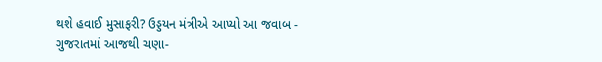થશે હવાઈ મુસાફરી? ઉડ્ડયન મંત્રીએ આપ્યો આ જવાબ -
ગુજરાતમાં આજથી ચણા-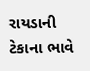રાયડાની ટેકાના ભાવે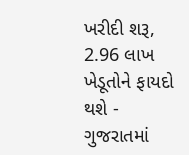ખરીદી શરૂ, 2.96 લાખ ખેડૂતોને ફાયદો થશે -
ગુજરાતમાં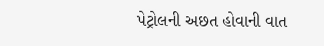પેટ્રોલની અછત હોવાની વાત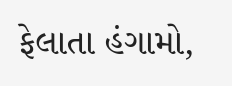ફેલાતા હંગામો,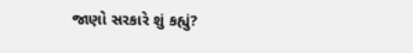જાણો સરકારે શું કહ્યું?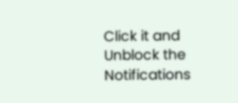Click it and Unblock the Notifications